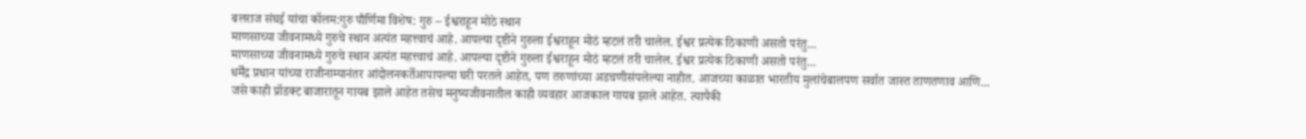बलराज संघई यांचा कॉलम:गुरु पौर्णिमा विशेष: गुरु – ईश्वराहून मोठे स्थान
माणसाच्या जीवनामध्ये गुरुचे स्थान अत्यंत महत्त्वाचं आहे. आपल्या दृष्टीने गुरुला ईश्वराहून मोठं म्हटलं तरी चालेल. ईश्वर प्रत्येक ठिकाणी असतो परंतु...
माणसाच्या जीवनामध्ये गुरुचे स्थान अत्यंत महत्त्वाचं आहे. आपल्या दृष्टीने गुरुला ईश्वराहून मोठं म्हटलं तरी चालेल. ईश्वर प्रत्येक ठिकाणी असतो परंतु...
धर्मेंद्र प्रधान यांच्या राजीनाम्यानंतर आंदोलनकर्तेआपापल्या घरी परतले आहेत, पण तरुणांच्या अडचणीसंपलेल्या नाहीत. आजच्या काळात भारतीय मुलांचेबालपण सर्वात जास्त ताणतणाव आणि...
जसे काही प्रॉडक्ट बाजारातून गायब झाले आहेत तसेच मनुष्यजीवनातील काही व्यवहार आजकाल गायब झाले आहेत. त्यापैकी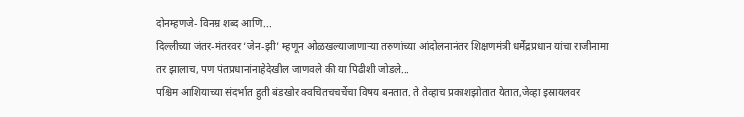दोनम्हणजे- विनम्र शब्द आणि...
दिल्लीच्या जंतर-मंतरवर ‘जेन-झी’ म्हणून ओळखल्याजाणाऱ्या तरुणांच्या आंदोलनानंतर शिक्षणमंत्री धर्मेंद्रप्रधान यांचा राजीनामा तर झालाच, पण पंतप्रधानांनाहेदेखील जाणवले की या पिढीशी जोडले...
पश्चिम आशियाच्या संदर्भात हुती बंडखोर क्वचितचचर्चेचा विषय बनतात. ते तेव्हाच प्रकाशझोतात येतात,जेव्हा इस्रायलवर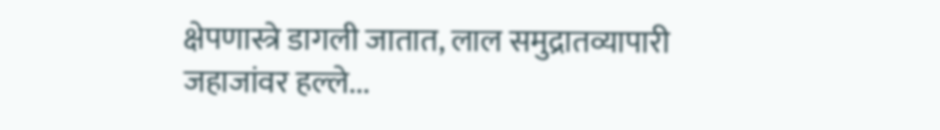क्षेपणास्त्रे डागली जातात, लाल समुद्रातव्यापारी जहाजांवर हल्ले...